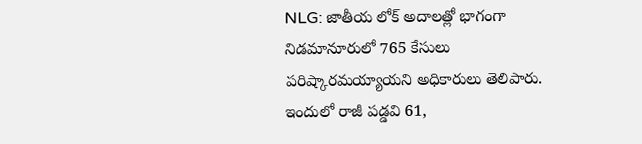NLG: జాతీయ లోక్ అదాలత్లో భాగంగా నిడమానూరులో 765 కేసులు పరిష్కారమయ్యాయని అధికారులు తెలిపారు. ఇందులో రాజీ పడ్డవి 61,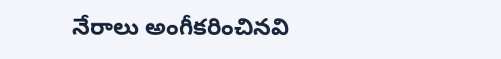నేరాలు అంగీకరించినవి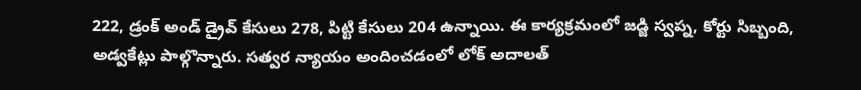222, డ్రంక్ అండ్ డ్రైవ్ కేసులు 278, పిట్టి కేసులు 204 ఉన్నాయి. ఈ కార్యక్రమంలో జడ్జి స్వప్న, కోర్టు సిబ్బంది, అడ్వకేట్లు పాల్గొన్నారు. సత్వర న్యాయం అందించడంలో లోక్ అదాలత్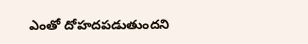ఎంతో దోహదపడుతుందని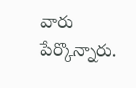వారు పేర్కొన్నారు.